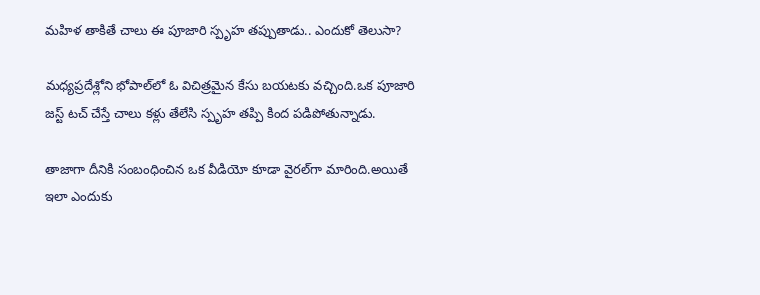మహిళ తాకితే చాలు ఈ పూజారి స్పృహ తప్పుతాడు.. ఎందుకో తెలుసా?

మధ్యప్రదేశ్లోని భోపాల్‌లో ఓ విచిత్రమైన కేసు బయటకు వచ్చింది.ఒక పూజారి జస్ట్ టచ్ చేస్తే చాలు కళ్లు తేలేసి స్పృహ తప్పి కింద పడిపోతున్నాడు.

తాజాగా దీనికి సంబంధించిన ఒక వీడియో కూడా వైరల్‌గా మారింది.అయితే ఇలా ఎందుకు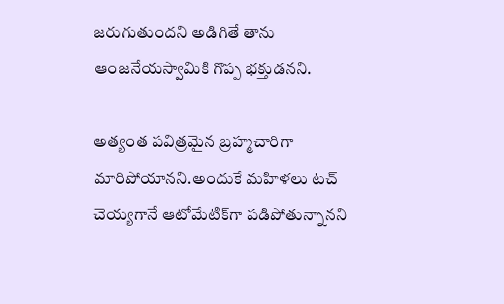జరుగుతుందని అడిగితే తాను ఆంజనేయస్వామికి గొప్ప భక్తుడనని.

అత్యంత పవిత్రమైన బ్రహ్మచారిగా మారిపోయానని.అందుకే మహిళలు టచ్ చెయ్యగానే ఆటోమేటిక్‌గా పడిపోతున్నానని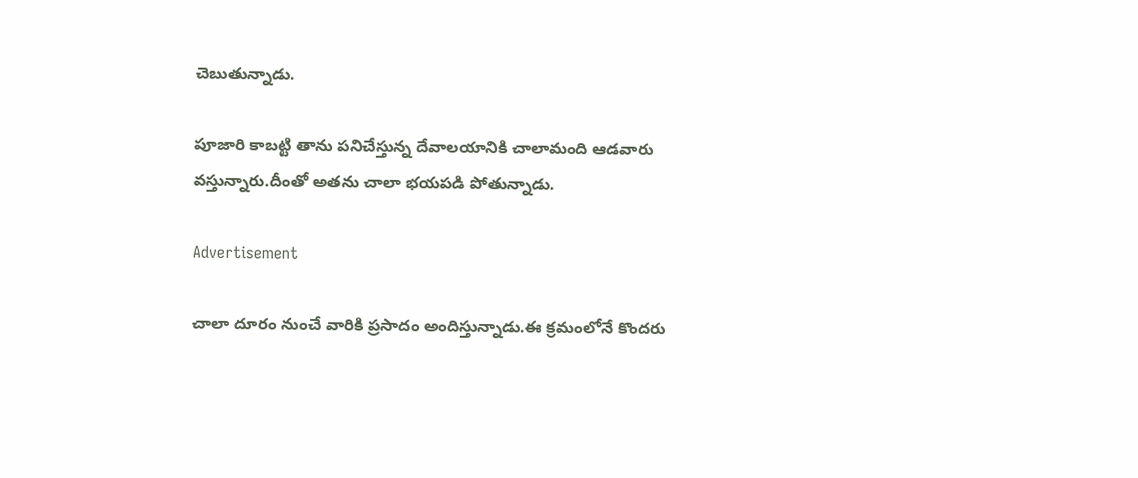చెబుతున్నాడు.

పూజారి కాబట్టి తాను పనిచేస్తున్న దేవాలయానికి చాలామంది ఆడవారు వస్తున్నారు.దీంతో అతను చాలా భయపడి పోతున్నాడు.

Advertisement

చాలా దూరం నుంచే వారికి ప్రసాదం అందిస్తున్నాడు.ఈ క్రమంలోనే కొందరు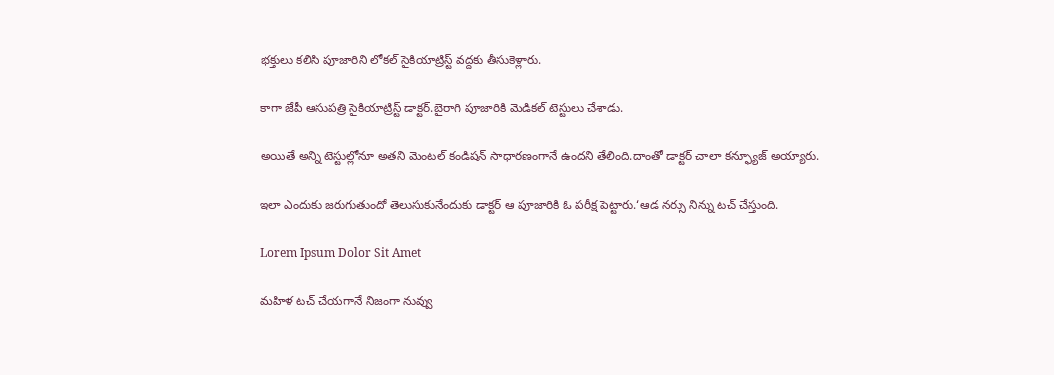భక్తులు కలిసి పూజారిని లోకల్ సైకియాట్రిస్ట్ వద్దకు తీసుకెళ్లారు.

కాగా జేపీ ఆసుపత్రి సైకియాట్రిస్ట్ డాక్టర్.బైరాగి పూజారికి మెడికల్ టెస్టులు చేశాడు.

అయితే అన్ని టెస్టుల్లోనూ అతని మెంటల్ కండిషన్ సాధారణంగానే ఉందని తేలింది.దాంతో డాక్టర్ చాలా కన్ఫ్యూజ్ అయ్యారు.

ఇలా ఎందుకు జరుగుతుందో తెలుసుకునేందుకు డాక్టర్ ఆ పూజారికి ఓ పరీక్ష పెట్టారు.‘ఆడ నర్సు నిన్ను టచ్ చేస్తుంది.

Lorem Ipsum Dolor Sit Amet

మహిళ టచ్ చేయగానే నిజంగా నువ్వు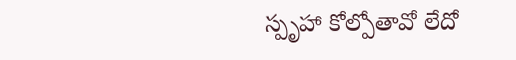స్పృహా కోల్పోతావో లేదో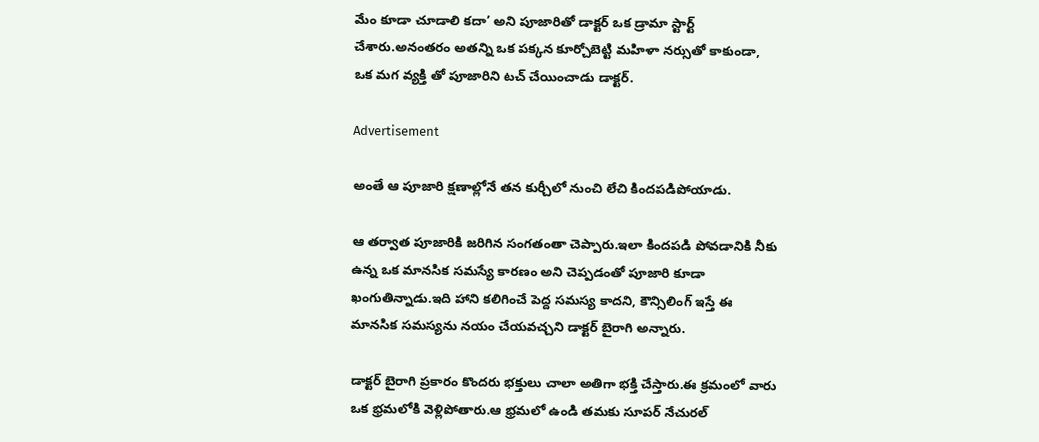మేం కూడా చూడాలి కదా’ అని పూజారితో డాక్టర్ ఒక డ్రామా స్టార్ట్ చేశారు.అనంతరం అతన్ని ఒక పక్కన కూర్చోబెట్టి మహిళా నర్సుతో కాకుండా, ఒక మగ వ్యక్తి తో పూజారిని టచ్ చేయించాడు డాక్టర్.

Advertisement

అంతే ఆ పూజారి క్షణాల్లోనే తన కుర్చీలో నుంచి లేచి కిందపడిపోయాడు.

ఆ తర్వాత పూజారికి జరిగిన సంగతంతా చెప్పారు.ఇలా కిందపడి పోవడానికి నీకు ఉన్న ఒక మానసిక సమస్యే కారణం అని చెప్పడంతో పూజారి కూడా ఖంగుతిన్నాడు.ఇది హాని కలిగించే పెద్ద సమస్య కాదని, కౌన్సిలింగ్ ఇస్తే ఈ మానసిక సమస్యను నయం చేయవచ్చని డాక్టర్ బైరాగి అన్నారు.

డాక్టర్ బైరాగి ప్రకారం కొందరు భక్తులు చాలా అతిగా భక్తి చేస్తారు.ఈ క్రమంలో వారు ఒక భ్రమలోకి వెళ్లిపోతారు.ఆ భ్రమలో ఉండి తమకు సూపర్ నేచురల్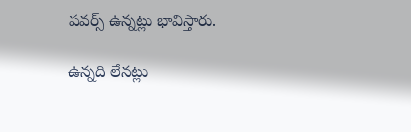పవర్స్ ఉన్నట్లు భావిస్తారు.

ఉన్నది లేనట్లు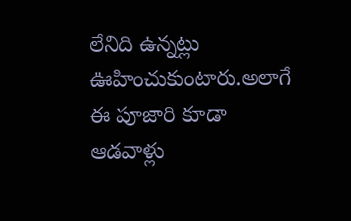లేనిది ఉన్నట్లు ఊహించుకుంటారు.అలాగే ఈ పూజారి కూడా ఆడవాళ్లు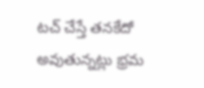టచ్ చేస్తే తనకేదో అవుతున్నట్లు భ్రమ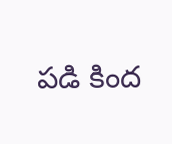పడి కింద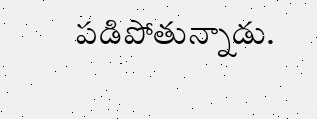పడిపోతున్నాడు.